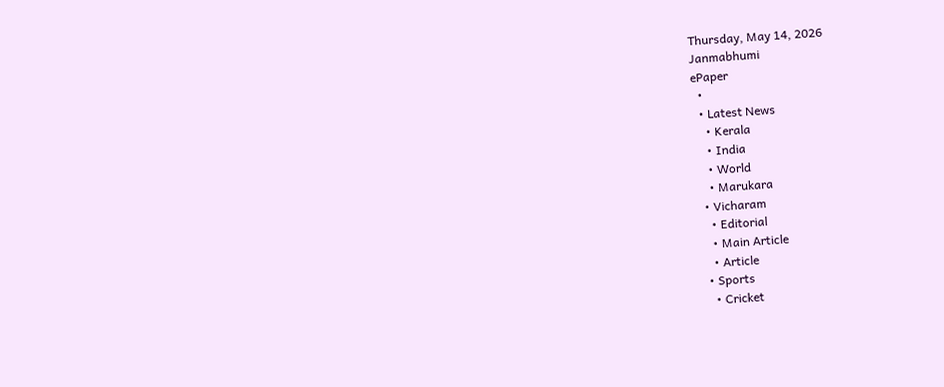Thursday, May 14, 2026
Janmabhumi
ePaper
  •
  • Latest News
    • Kerala
    • India
    • World
    • Marukara
  • Vicharam
    • Editorial
    • Main Article
    • Article
  • Sports
    • Cricket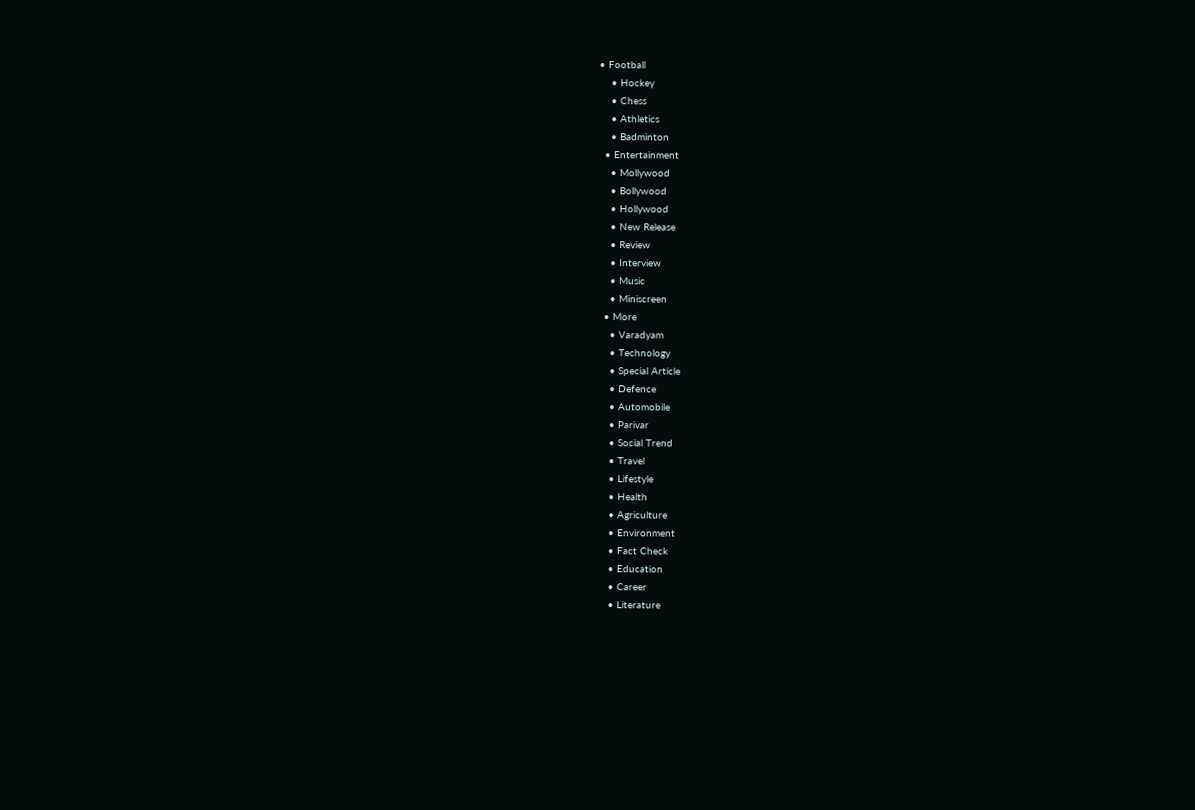• Football
    • Hockey
    • Chess
    • Athletics
    • Badminton
  • Entertainment
    • Mollywood
    • Bollywood
    • Hollywood
    • New Release
    • Review
    • Interview
    • Music
    • Miniscreen
  • More
    • Varadyam
    • Technology
    • Special Article
    • Defence
    • Automobile
    • Parivar
    • Social Trend
    • Travel
    • Lifestyle
    • Health
    • Agriculture
    • Environment
    • Fact Check
    • Education
    • Career
    • Literature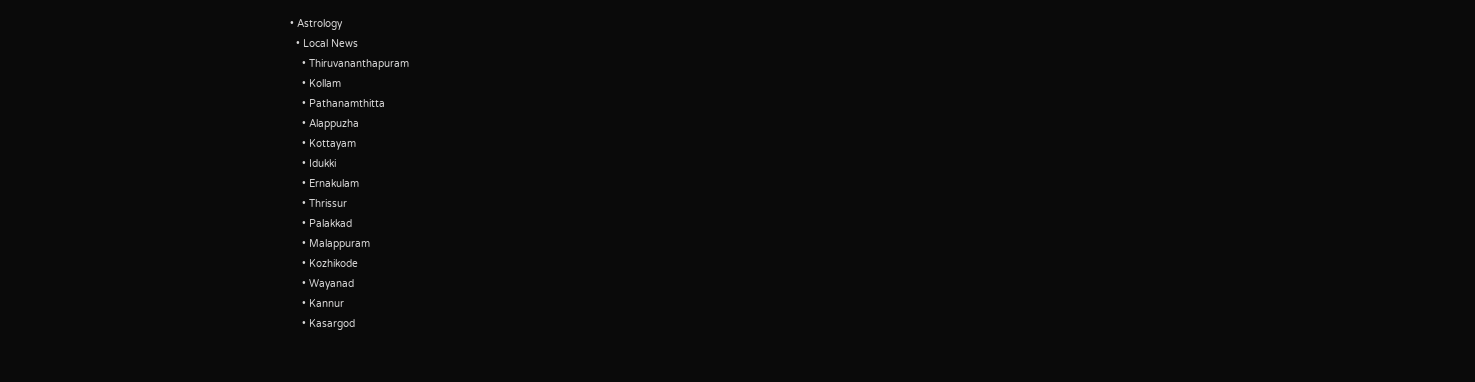• Astrology
  • Local News
    • Thiruvananthapuram
    • Kollam
    • Pathanamthitta
    • Alappuzha
    • Kottayam
    • Idukki
    • Ernakulam
    • Thrissur
    • Palakkad
    • Malappuram
    • Kozhikode
    • Wayanad
    • Kannur
    • Kasargod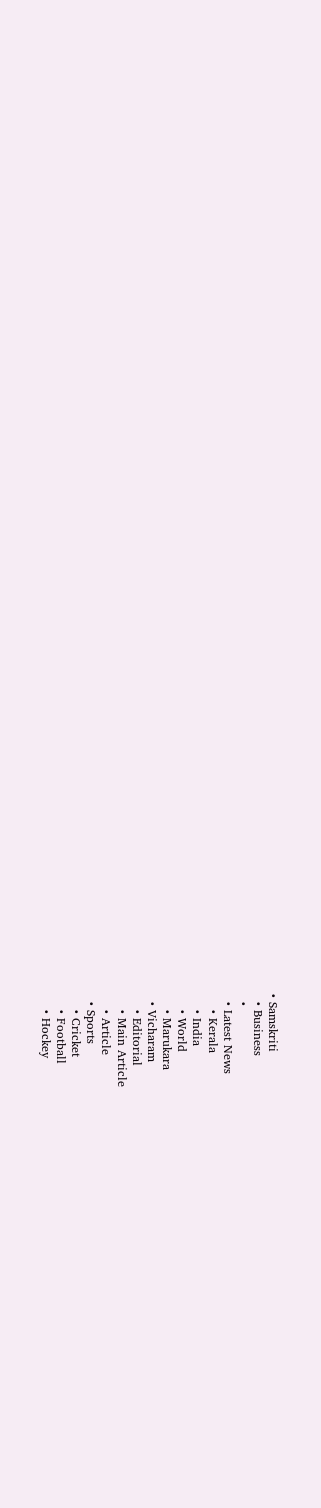• Samskriti
  • Business
  •
  • Latest News
    • Kerala
    • India
    • World
    • Marukara
  • Vicharam
    • Editorial
    • Main Article
    • Article
  • Sports
    • Cricket
    • Football
    • Hockey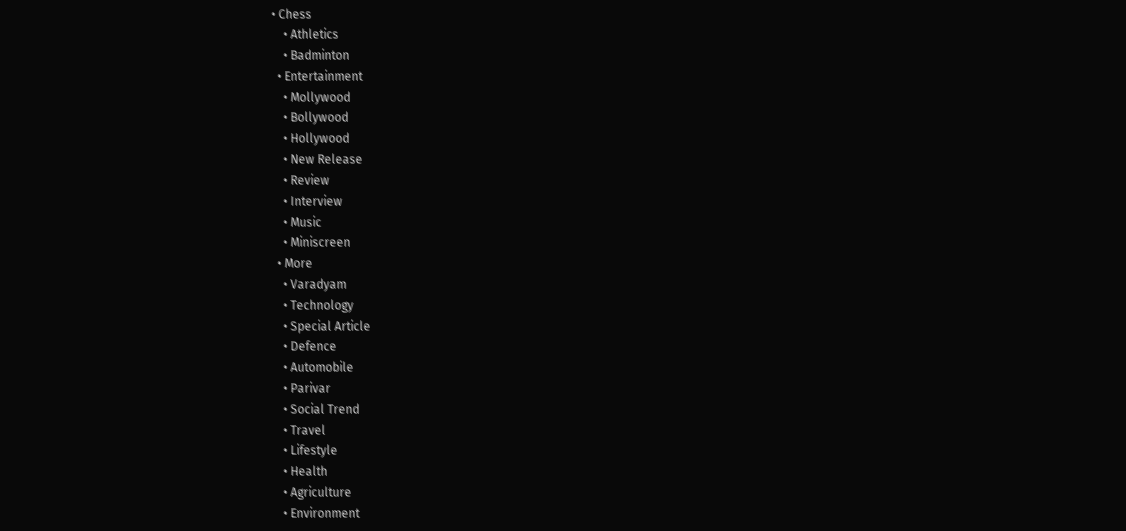• Chess
    • Athletics
    • Badminton
  • Entertainment
    • Mollywood
    • Bollywood
    • Hollywood
    • New Release
    • Review
    • Interview
    • Music
    • Miniscreen
  • More
    • Varadyam
    • Technology
    • Special Article
    • Defence
    • Automobile
    • Parivar
    • Social Trend
    • Travel
    • Lifestyle
    • Health
    • Agriculture
    • Environment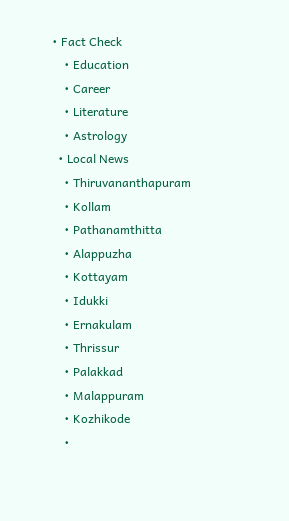• Fact Check
    • Education
    • Career
    • Literature
    • Astrology
  • Local News
    • Thiruvananthapuram
    • Kollam
    • Pathanamthitta
    • Alappuzha
    • Kottayam
    • Idukki
    • Ernakulam
    • Thrissur
    • Palakkad
    • Malappuram
    • Kozhikode
    •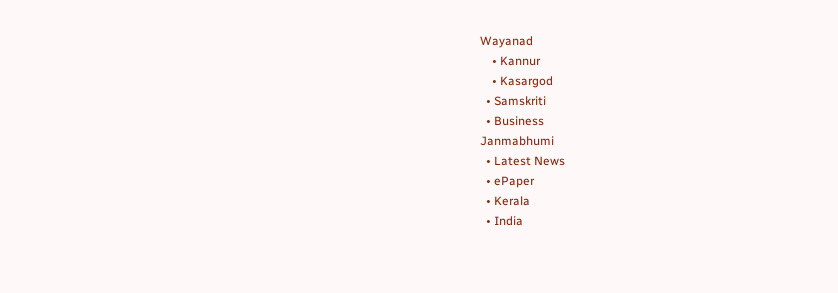Wayanad
    • Kannur
    • Kasargod
  • Samskriti
  • Business
Janmabhumi
  • Latest News
  • ePaper
  • Kerala
  • India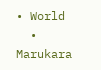• World
  • Marukara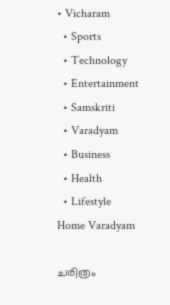• Vicharam
  • Sports
  • Technology
  • Entertainment
  • Samskriti
  • Varadyam
  • Business
  • Health
  • Lifestyle
Home Varadyam

ചരിത്രം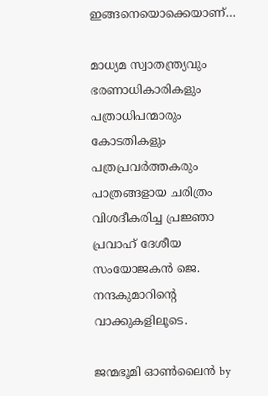ഇങ്ങനെയൊക്കെയാണ്…

മാധ്യമ സ്വാതന്ത്ര്യവും ഭരണാധികാരികളും പത്രാധിപന്മാരും കോടതികളും പത്രപ്രവര്‍ത്തകരും പാത്രങ്ങളായ ചരിത്രം വിശദീകരിച്ച പ്രജ്ഞാ പ്രവാഹ് ദേശീയ സംയോജകന്‍ ജെ. നന്ദകുമാറിന്റെ വാക്കുകളിലൂടെ.

ജന്മഭൂമി ഓണ്‍ലൈന്‍ by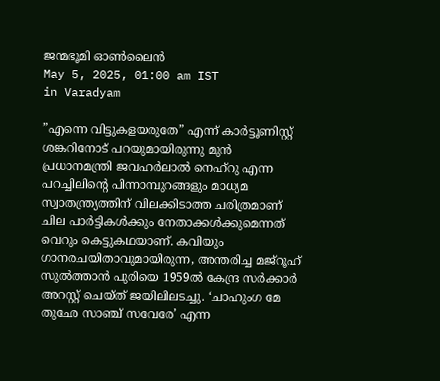ജന്മഭൂമി ഓണ്‍ലൈന്‍
May 5, 2025, 01:00 am IST
in Varadyam

”എന്നെ വിട്ടുകളയരുതേ” എന്ന് കാര്‍ട്ടൂണിസ്റ്റ് ശങ്കറിനോട് പറയുമായിരുന്നു മുന്‍ പ്രധാനമന്ത്രി ജവഹര്‍ലാല്‍ നെഹ്‌റു എന്ന പറച്ചിലിന്റെ പിന്നാമ്പുറങ്ങളും മാധ്യമ സ്വാതന്ത്ര്യത്തിന് വിലക്കിടാത്ത ചരിത്രമാണ് ചില പാര്‍ട്ടികള്‍ക്കും നേതാക്കള്‍ക്കുമെന്നത് വെറും കെട്ടുകഥയാണ്. കവിയും ഗാനരചയിതാവുമായിരുന്ന, അന്തരിച്ച മജ്‌റൂഹ് സുല്‍ത്താന്‍ പുരിയെ 1959ല്‍ കേന്ദ്ര സര്‍ക്കാര്‍ അറസ്റ്റ് ചെയ്ത് ജയിലിലടച്ചു. ‘ചാഹുംഗ മേ തുഛേ സാഞ്ച് സവേരേ’ എന്ന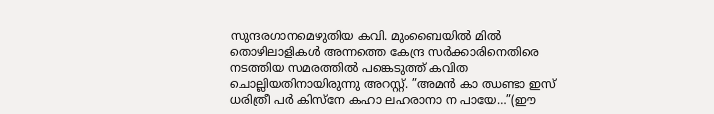സുന്ദരഗാനമെഴുതിയ കവി. മുംബൈയില്‍ മില്‍ തൊഴിലാളികള്‍ അന്നത്തെ കേന്ദ്ര സര്‍ക്കാരിനെതിരെ നടത്തിയ സമരത്തില്‍ പങ്കെടുത്ത് കവിത ചൊല്ലിയതിനായിരുന്നു അറസ്റ്റ്. ”അമന്‍ കാ ഝണ്ടാ ഇസ് ധരിത്രീ പര്‍ കിസ്‌നേ കഹാ ലഹരാനാ ന പായേ…”(ഈ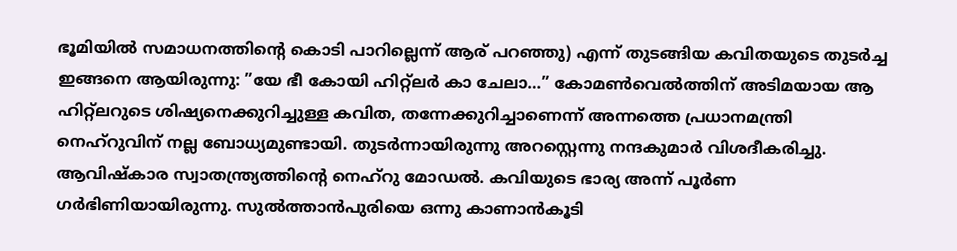ഭൂമിയില്‍ സമാധനത്തിന്റെ കൊടി പാറില്ലെന്ന് ആര് പറഞ്ഞു) എന്ന് തുടങ്ങിയ കവിതയുടെ തുടര്‍ച്ച ഇങ്ങനെ ആയിരുന്നു: ”യേ ഭീ കോയി ഹിറ്റ്‌ലര്‍ കാ ചേലാ…” കോമണ്‍വെല്‍ത്തിന് അടിമയായ ആ ഹിറ്റ്‌ലറുടെ ശിഷ്യനെക്കുറിച്ചുള്ള കവിത, തന്നേക്കുറിച്ചാണെന്ന് അന്നത്തെ പ്രധാനമന്ത്രി നെഹ്‌റുവിന് നല്ല ബോധ്യമുണ്ടായി. തുടര്‍ന്നായിരുന്നു അറസ്റ്റെന്നു നന്ദകുമാര്‍ വിശദീകരിച്ചു. ആവിഷ്‌കാര സ്വാതന്ത്ര്യത്തിന്റെ നെഹ്‌റു മോഡല്‍. കവിയുടെ ഭാര്യ അന്ന് പൂര്‍ണ ഗര്‍ഭിണിയായിരുന്നു. സുല്‍ത്താന്‍പുരിയെ ഒന്നു കാണാന്‍കൂടി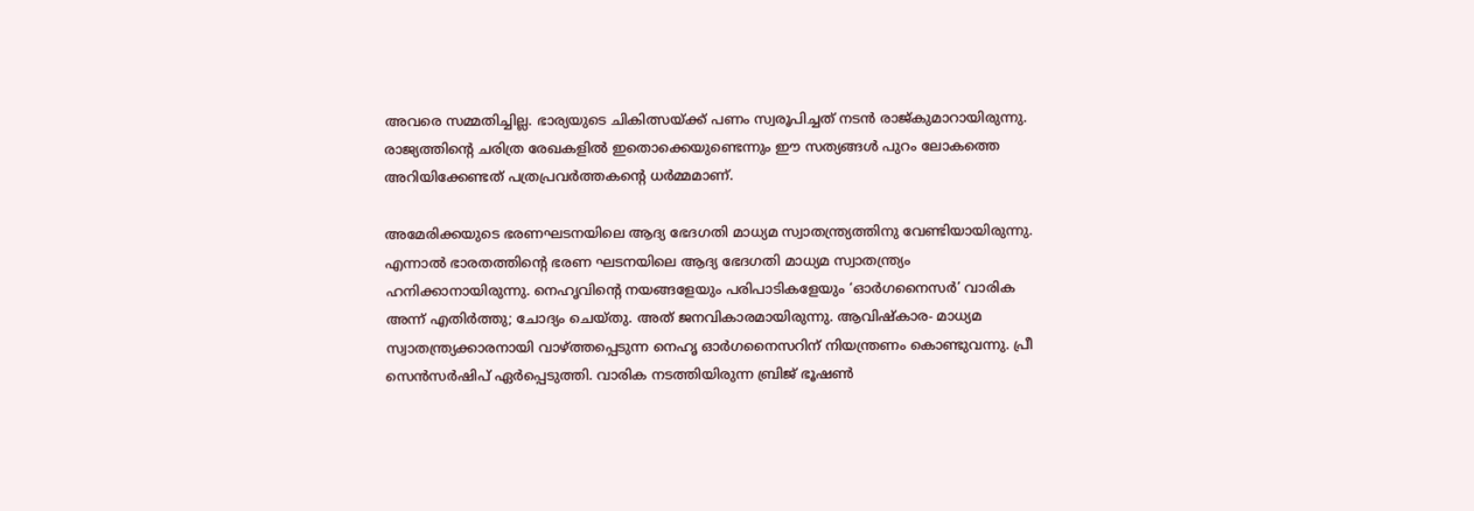അവരെ സമ്മതിച്ചില്ല. ഭാര്യയുടെ ചികിത്സയ്‌ക്ക് പണം സ്വരൂപിച്ചത് നടന്‍ രാജ്കുമാറായിരുന്നു. രാജ്യത്തിന്റെ ചരിത്ര രേഖകളില്‍ ഇതൊക്കെയുണ്ടെന്നും ഈ സത്യങ്ങള്‍ പുറം ലോകത്തെ അറിയിക്കേണ്ടത് പത്രപ്രവര്‍ത്തകന്റെ ധര്‍മ്മമാണ്.

അമേരിക്കയുടെ ഭരണഘടനയിലെ ആദ്യ ഭേദഗതി മാധ്യമ സ്വാതന്ത്ര്യത്തിനു വേണ്ടിയായിരുന്നു. എന്നാല്‍ ഭാരതത്തിന്റെ ഭരണ ഘടനയിലെ ആദ്യ ഭേദഗതി മാധ്യമ സ്വാതന്ത്ര്യം ഹനിക്കാനായിരുന്നു. നെഹൃവിന്റെ നയങ്ങളേയും പരിപാടികളേയും ‘ഓര്‍ഗനൈസര്‍’ വാരിക അന്ന് എതിര്‍ത്തു; ചോദ്യം ചെയ്തു. അത് ജനവികാരമായിരുന്നു. ആവിഷ്‌കാര- മാധ്യമ സ്വാതന്ത്ര്യക്കാരനായി വാഴ്‌ത്തപ്പെടുന്ന നെഹൃ ഓര്‍ഗനൈസറിന് നിയന്ത്രണം കൊണ്ടുവന്നു. പ്രീ സെന്‍സര്‍ഷിപ് ഏര്‍പ്പെടുത്തി. വാരിക നടത്തിയിരുന്ന ബ്രിജ് ഭൂഷണ്‍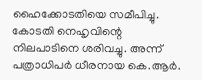ഹൈക്കോടതിയെ സമീപിച്ചു. കോടതി നെഹൃവിന്റെ നിലപാടിനെ ശരിവച്ചു. അന്ന് പത്രാധിപര്‍ ധീരനായ കെ.ആര്‍.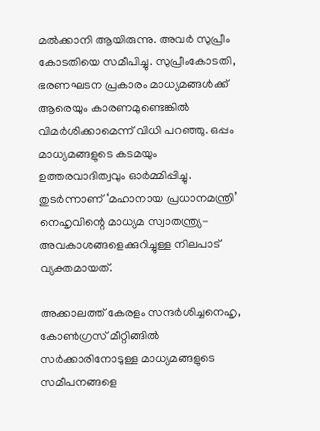മല്‍ക്കാനി ആയിരുന്നു. അവര്‍ സുപ്രീം കോടതിയെ സമീപിച്ചു. സുപ്രീംകോടതി, ഭരണഘടന പ്രകാരം മാധ്യമങ്ങള്‍ക്ക് ആരെയും കാരണമുണ്ടെങ്കില്‍ വിമര്‍ശിക്കാമെന്ന് വിധി പറഞ്ഞു. ഒപ്പം മാധ്യമങ്ങളുടെ കടമയും ഉത്തരവാദിത്വവും ഓര്‍മ്മിപ്പിച്ചു. തുടര്‍ന്നാണ് ‘മഹാനായ പ്രധാനമന്ത്രി’ നെഹൃവിന്റെ മാധ്യമ സ്വാതന്ത്ര്യ- അവകാശങ്ങളെക്കുറിച്ചുള്ള നിലപാട് വ്യക്തമായത്.

അക്കാലത്ത് കേരളം സന്ദര്‍ശിച്ചനെഹൃ, കോണ്‍ഗ്രസ് മീറ്റിങ്ങില്‍ സര്‍ക്കാരിനോടുള്ള മാധ്യമങ്ങളുടെ സമീപനങ്ങളെ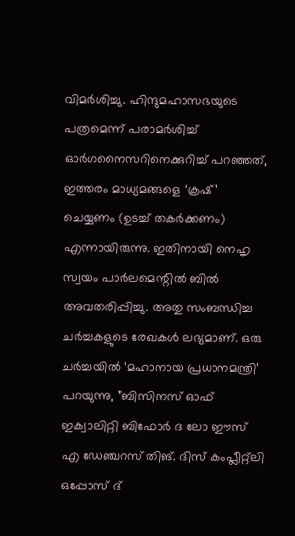വിമര്‍ശിച്ചു. ഹിന്ദുമഹാസഭയുടെ പത്രമെന്ന് പരാമര്‍ശിച്ച് ഓര്‍ഗനൈസറിനെക്കുറിച്ച് പറഞ്ഞത്, ഇത്തരം മാധ്യമങ്ങളെ ‘ക്രഷ്’ ചെയ്യണം (ഉടച്ച് തകര്‍ക്കണം) എന്നായിരുന്നു. ഇതിനായി നെഹൃ സ്വയം പാര്‍ലമെന്റില്‍ ബില്‍ അവതരിപ്പിച്ചു. അതു സംബന്ധിച്ച ചര്‍ച്ചകളുടെ രേഖകള്‍ ലഭ്യമാണ്. ഒരു ചര്‍ച്ചയില്‍ ‘മഹാനായ പ്രധാനമന്ത്രി’ പറയുന്നു, ”ബിസിനസ് ഓഫ് ഇക്വാലിറ്റി ബിഫോര്‍ ദ ലോ ഈസ് എ ഡേഞ്ചറസ് തിങ്. ദിസ് കംപ്ലീറ്റ്‌ലി ഒപ്പോസ് ദ്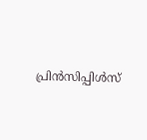പ്രിന്‍സിപ്പിള്‍സ്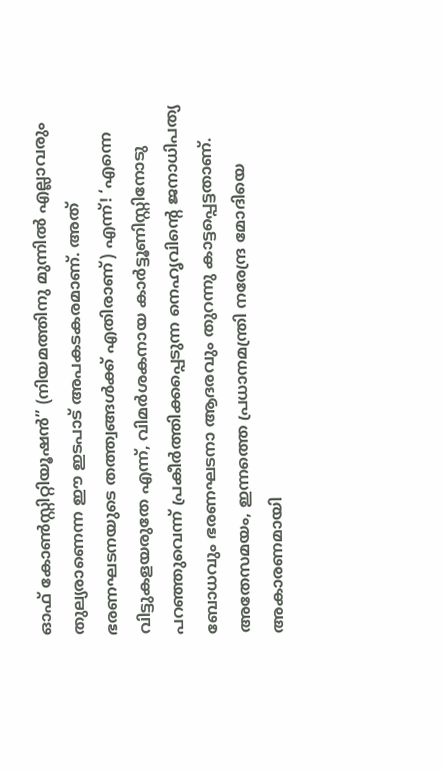ഓഫ് കോണ്‍സ്റ്റിറ്റിയൂഷന്‍” (നിയമത്തിനു മുന്നില്‍ എല്ലാവരും തുല്യരാണെന്ന ഈ ഇടപാട് അപകടകരമാണ്. അത് ഭരണഘടനയുടെ തത്ത്വങ്ങള്‍ക്ക് എതിരാണ്) എന്ന്! ‘എന്നെ വിട്ടുകളയരുതേ എന്ന്, വിമര്‍ശകനായ കാര്‍ട്ടൂണിസ്റ്റിനോടു പറഞ്ഞുവെന്ന് പ്രകീര്‍ത്തിക്കപ്പെടുന്ന നെഹൃവിന്റെ ജനാധിപത്യ ബോധവും ഭരണഘടനാ ആദരവും തുറന്നു കാട്ടപ്പെട്ടതാണ്. അതേസമയം, ഇന്നത്തെ പ്രധാനമന്ത്രി നരേന്ദ്ര മോദിയെ അകാരണമായി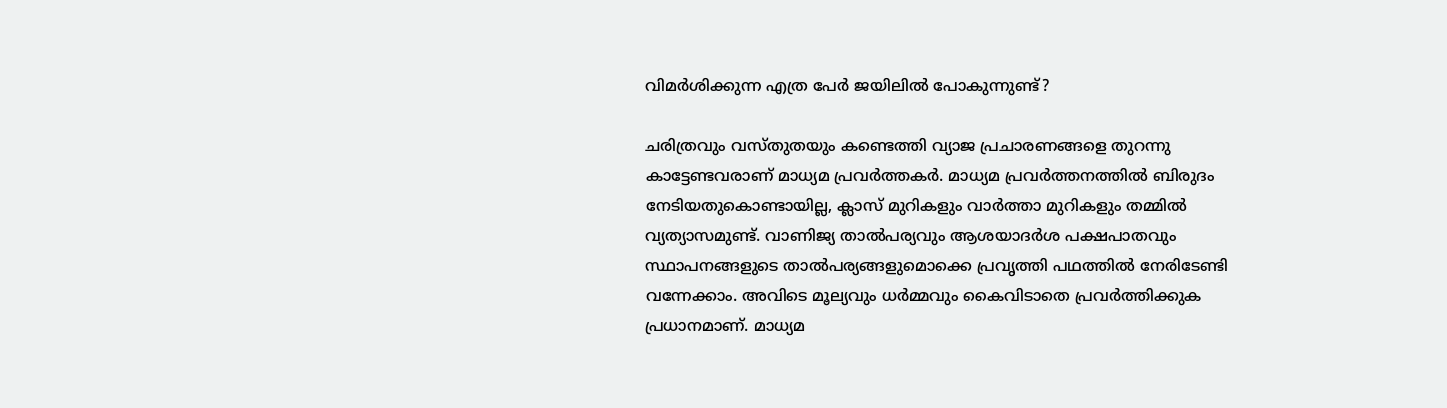വിമര്‍ശിക്കുന്ന എത്ര പേര്‍ ജയിലില്‍ പോകുന്നുണ്ട്?

ചരിത്രവും വസ്തുതയും കണ്ടെത്തി വ്യാജ പ്രചാരണങ്ങളെ തുറന്നു കാട്ടേണ്ടവരാണ് മാധ്യമ പ്രവര്‍ത്തകര്‍. മാധ്യമ പ്രവര്‍ത്തനത്തില്‍ ബിരുദം നേടിയതുകൊണ്ടായില്ല, ക്ലാസ് മുറികളും വാര്‍ത്താ മുറികളും തമ്മില്‍ വ്യത്യാസമുണ്ട്. വാണിജ്യ താല്‍പര്യവും ആശയാദര്‍ശ പക്ഷപാതവും സ്ഥാപനങ്ങളുടെ താല്‍പര്യങ്ങളുമൊക്കെ പ്രവൃത്തി പഥത്തില്‍ നേരിടേണ്ടി വന്നേക്കാം. അവിടെ മൂല്യവും ധര്‍മ്മവും കൈവിടാതെ പ്രവര്‍ത്തിക്കുക പ്രധാനമാണ്. മാധ്യമ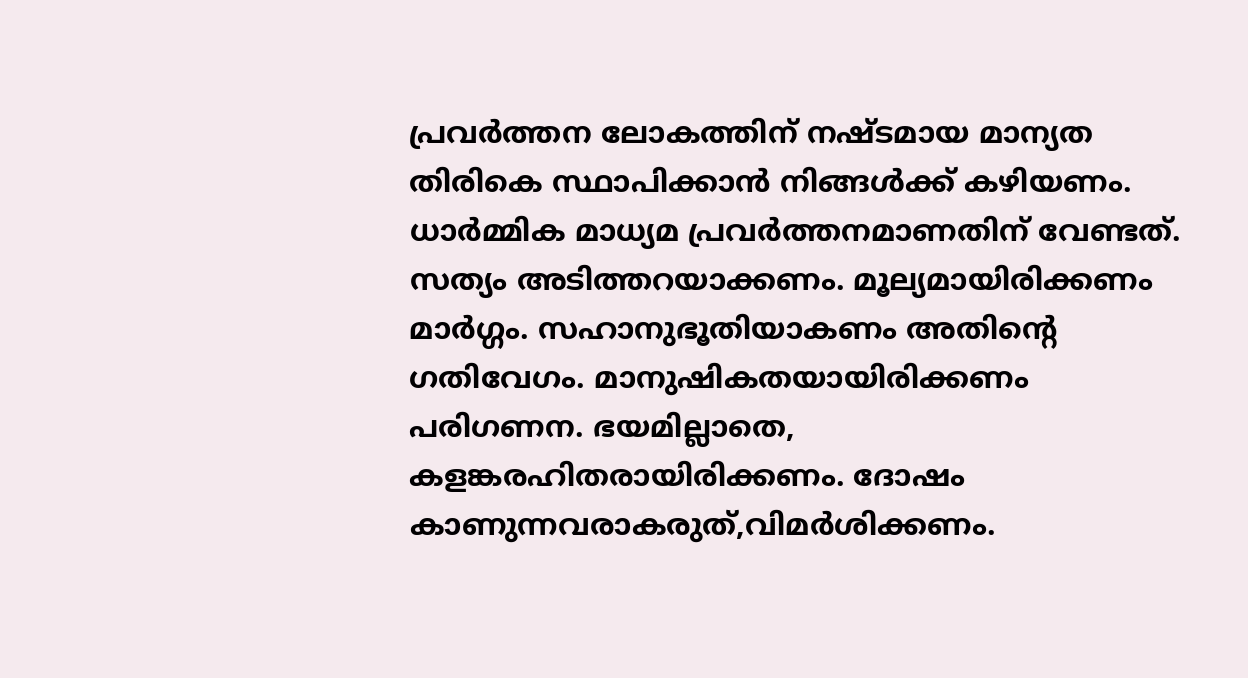പ്രവര്‍ത്തന ലോകത്തിന് നഷ്ടമായ മാന്യത തിരികെ സ്ഥാപിക്കാന്‍ നിങ്ങള്‍ക്ക് കഴിയണം. ധാര്‍മ്മിക മാധ്യമ പ്രവര്‍ത്തനമാണതിന് വേണ്ടത്. സത്യം അടിത്തറയാക്കണം. മൂല്യമായിരിക്കണം മാര്‍ഗ്ഗം. സഹാനുഭൂതിയാകണം അതിന്റെ ഗതിവേഗം. മാനുഷികതയായിരിക്കണം പരിഗണന. ഭയമില്ലാതെ, കളങ്കരഹിതരായിരിക്കണം. ദോഷം കാണുന്നവരാകരുത്,വിമര്‍ശിക്കണം.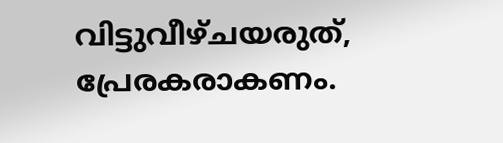വിട്ടുവീഴ്ചയരുത്, പ്രേരകരാകണം.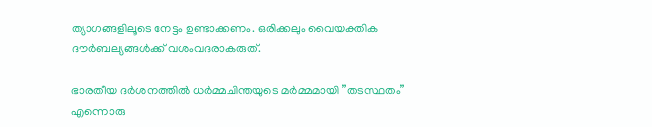ത്യാഗങ്ങളിലൂടെ നേട്ടം ഉണ്ടാക്കണം. ഒരിക്കലും വൈയക്തിക ദൗര്‍ബല്യങ്ങള്‍ക്ക് വശംവദരാകരുത്.

ഭാരതീയ ദര്‍ശനത്തില്‍ ധര്‍മ്മചിന്തയുടെ മര്‍മ്മമായി ”തടസ്ഥതം” എന്നൊരു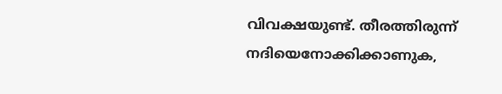വിവക്ഷയുണ്ട്. തീരത്തിരുന്ന് നദിയെനോക്കിക്കാണുക,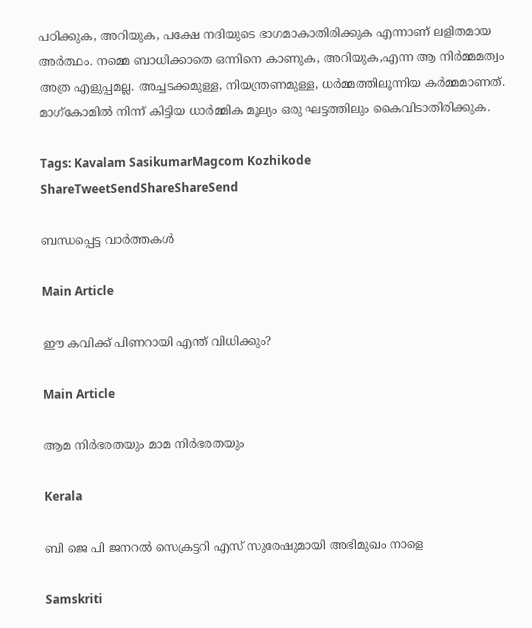പഠിക്കുക, അറിയുക, പക്ഷേ നദിയുടെ ഭാഗമാകാതിരിക്കുക എന്നാണ് ലളിതമായ അര്‍ത്ഥം. നമ്മെ ബാധിക്കാതെ ഒന്നിനെ കാണുക, അറിയുക,എന്ന ആ നിര്‍മ്മമത്വം അത്ര എളുപ്പമല്ല. അച്ചടക്കമുള്ള, നിയന്ത്രണമുള്ള, ധര്‍മ്മത്തിലൂന്നിയ കര്‍മ്മമാണത്. മാഗ്‌കോമില്‍ നിന്ന് കിട്ടിയ ധാര്‍മ്മിക മൂല്യം ഒരു ഘട്ടത്തിലും കൈവിടാതിരിക്കുക.

Tags: Kavalam SasikumarMagcom Kozhikode
ShareTweetSendShareShareSend

ബന്ധപ്പെട്ട വാര്‍ത്തകള്‍

Main Article

ഈ കവിക്ക് പിണറായി എന്ത് വിധിക്കും?

Main Article

ആമ നിര്‍ഭരതയും മാമ നിര്‍ഭരതയും

Kerala

ബി ജെ പി ജനറല്‍ സെക്രട്ടറി എസ് സുരേഷുമായി അഭിമുഖം നാളെ

Samskriti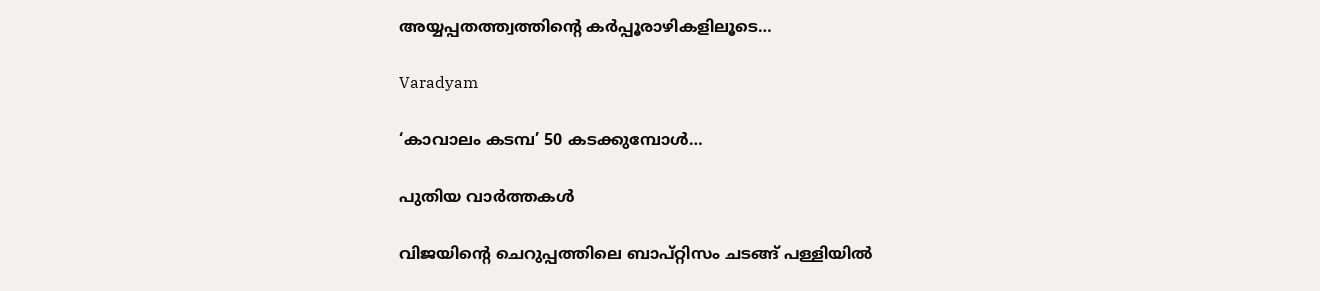അയ്യപ്പതത്ത്വത്തിന്റെ കര്‍പ്പൂരാഴികളിലൂടെ…

Varadyam

‘കാവാലം കടമ്പ’ 50 കടക്കുമ്പോള്‍…

പുതിയ വാര്‍ത്തകള്‍

വിജയിന്‍റെ ചെറുപ്പത്തിലെ ബാപ്റ്റിസം ചടങ്ങ് പള്ളിയില്‍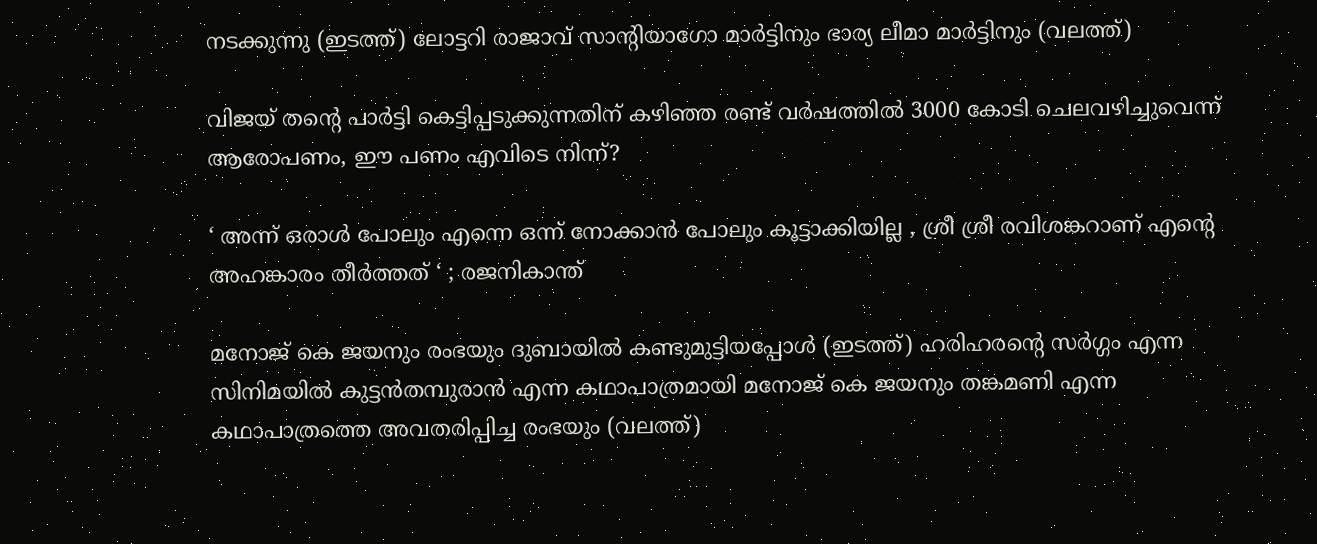നടക്കുന്നു (ഇടത്ത്) ലോട്ടറി രാജാവ് സാന്‍റിയാഗോ മാര്‍ട്ടിനും ഭാര്യ ലീമാ മാര്‍ട്ടിനും (വലത്ത്)

വിജയ് തന്റെ പാര്‍ട്ടി കെട്ടിപ്പടുക്കുന്നതിന് കഴിഞ്ഞ രണ്ട് വര്‍ഷത്തില്‍ 3000 കോടി ചെലവഴിച്ചുവെന്ന് ആരോപണം, ഈ പണം എവിടെ നിന്ന്?

‘ അന്ന് ഒരാൾ പോലും എന്നെ ഒന്ന് നോക്കാൻ പോലും കൂട്ടാക്കിയില്ല , ശ്രീ ശ്രീ രവിശങ്കറാണ് എന്റെ അഹങ്കാരം തീർത്തത് ‘ ; രജനികാന്ത്

മനോജ് കെ ജയനും രംഭയും ദുബായില്‍ കണ്ടുമുട്ടിയപ്പോള്‍ (ഇടത്ത്) ഹരിഹരന്‍റെ സര്‍ഗ്ഗം എന്ന സിനിമയില്‍ കുട്ടന്‍തമ്പുരാന്‍ എന്ന കഥാപാത്രമായി മനോജ് കെ ജയനും തങ്കമണി എന്ന കഥാപാത്രത്തെ അവതരിപ്പിച്ച രംഭയും (വലത്ത്)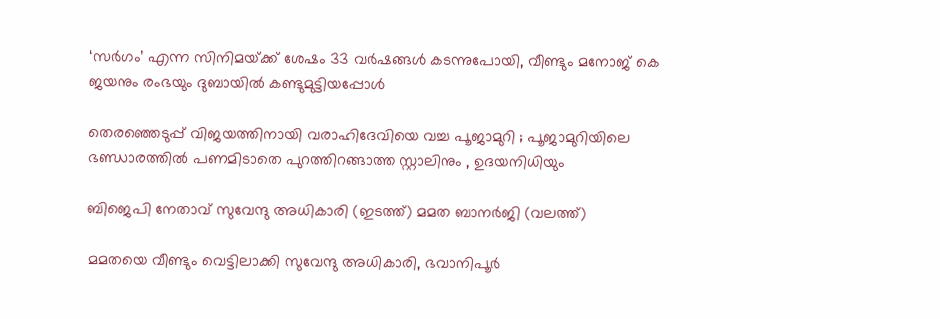‘സര്‍ഗം’ എന്ന സിനിമയ്‌ക്ക് ശേഷം 33 വർഷങ്ങൾ കടന്നുപോയി, വീണ്ടും മനോജ് കെ ജയനും രംഭയും ദുബായില്‍ കണ്ടുമുട്ടിയപ്പോള്‍

തെരഞ്ഞെടുപ്പ് വിജയത്തിനായി വരാഹിദേവിയെ വച്ച പൂജാമുറി ; പൂജാമുറിയിലെ ഭണ്ഡാരത്തിൽ പണമിടാതെ പുറത്തിറങ്ങാത്ത സ്റ്റാലിനും , ഉദയനിധിയും

ബിജെപി നേതാവ് സുവേന്ദു അധികാരി (ഇടത്ത്) മമത ബാനര്‍ജി (വലത്ത്)

മമതയെ വീണ്ടും വെട്ടിലാക്കി സുവേന്ദു അധികാരി, ഭവാനിപൂര്‍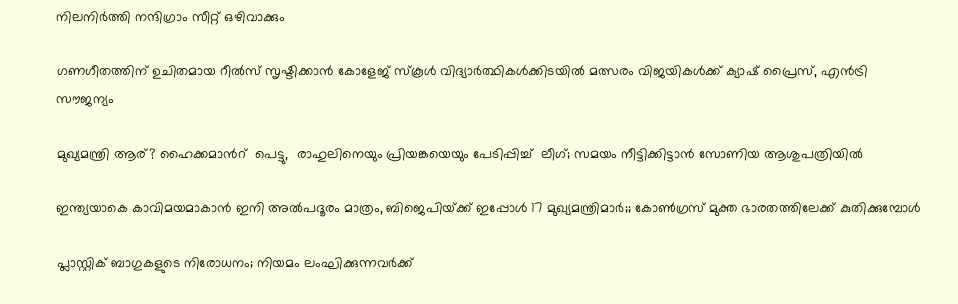നിലനിര്‍ത്തി നന്ദിഗ്രാം സീറ്റ് ഒഴിവാക്കും

ഗണഗീതത്തിന് ഉചിതമായ റീല്‍സ് സൃഷ്ടിക്കാന്‍ കോളേജ് സ്കൂള്‍ വിദ്യാര്‍ത്ഥികള്‍ക്കിടയില്‍ മത്സരം വിജയികള്‍ക്ക് ക്യാഷ് പ്രൈസ്, എന്‍ട്രി സൗജന്യം

മുഖ്യമന്ത്രി ആര്? ഹൈക്കമാന്‍റ്  പെട്ടു,  രാഹുലിനെയും പ്രിയങ്കയെയും പേടിപ്പിച്ച്  ലീഗ്; സമയം നീട്ടിക്കിട്ടാന്‍ സോണിയ ആശുപത്രിയില്‍

ഇന്ത്യയാകെ കാവിമയമാകാന്‍ ഇനി അല്‍പദൂരം മാത്രം, ബിജെപിയ്‌ക്ക് ഇപ്പോള്‍ 17 മുഖ്യമന്ത്രിമാര്‍;; കോണ്‍ഗ്രസ് മുക്ത ഭാരതത്തിലേക്ക് കുതിക്കുമ്പോള്‍

പ്ലാസ്റ്റിക് ബാഗുകളുടെ നിരോധനം; നിയമം ലംഘിക്കുന്നവർക്ക്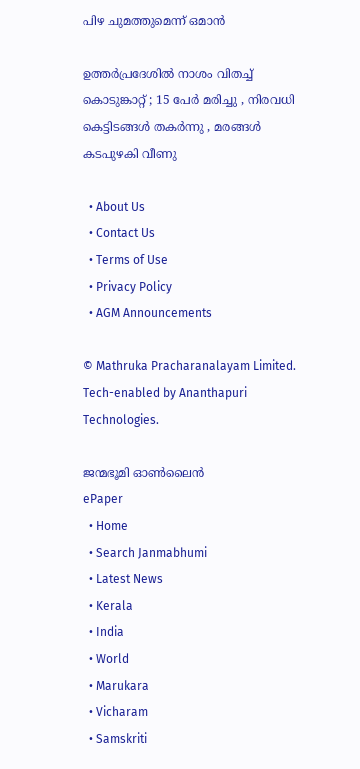പിഴ ചുമത്തുമെന്ന് ഒമാൻ

ഉത്തർപ്രദേശിൽ നാശം വിതച്ച് കൊടുങ്കാറ്റ് ; 15 പേർ മരിച്ചു , നിരവധി കെട്ടിടങ്ങൾ തകർന്നു , മരങ്ങൾ കടപുഴകി വീണു

  • About Us
  • Contact Us
  • Terms of Use
  • Privacy Policy
  • AGM Announcements

© Mathruka Pracharanalayam Limited.
Tech-enabled by Ananthapuri Technologies.

ജന്മഭൂമി ഓണ്‍ലൈന്‍
ePaper
  • Home
  • Search Janmabhumi
  • Latest News
  • Kerala
  • India
  • World
  • Marukara
  • Vicharam
  • Samskriti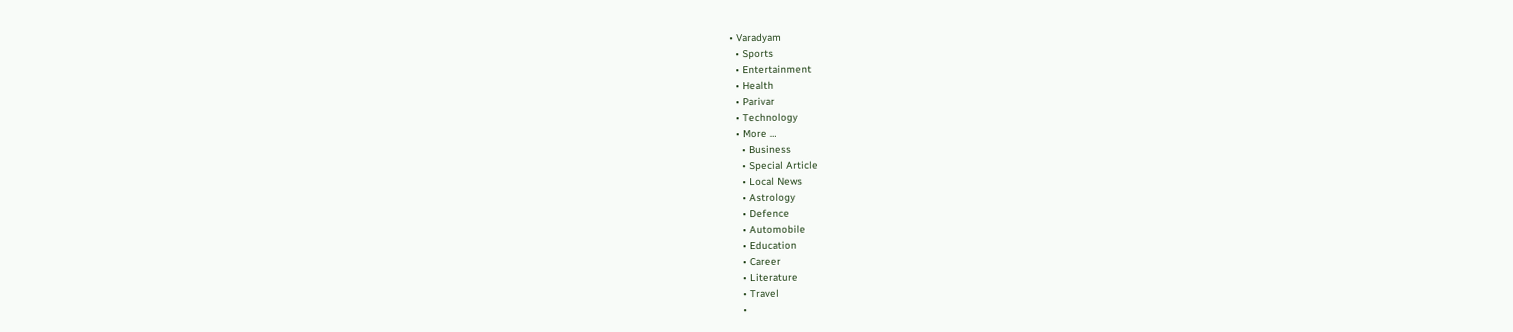• Varadyam
  • Sports
  • Entertainment
  • Health
  • Parivar
  • Technology
  • More …
    • Business
    • Special Article
    • Local News
    • Astrology
    • Defence
    • Automobile
    • Education
    • Career
    • Literature
    • Travel
    •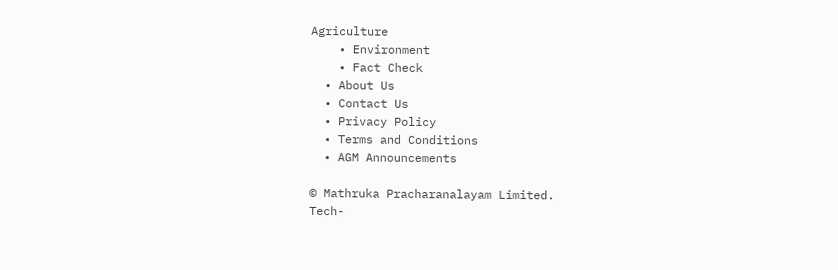Agriculture
    • Environment
    • Fact Check
  • About Us
  • Contact Us
  • Privacy Policy
  • Terms and Conditions
  • AGM Announcements

© Mathruka Pracharanalayam Limited.
Tech-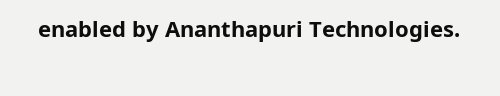enabled by Ananthapuri Technologies.